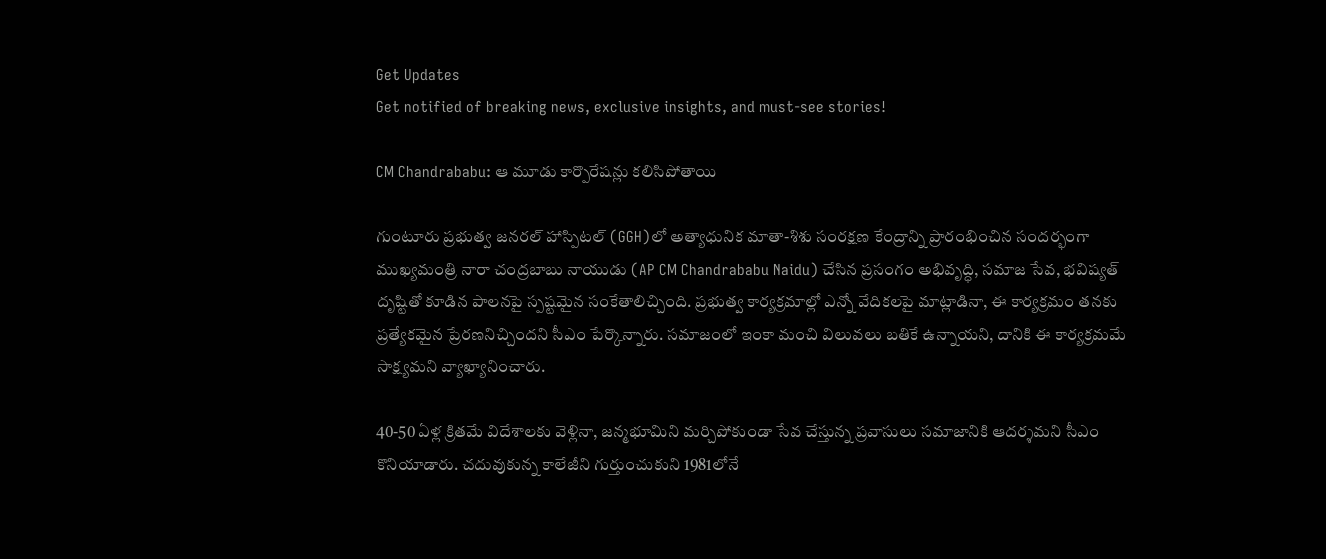Get Updates
Get notified of breaking news, exclusive insights, and must-see stories!

CM Chandrababu: ఆ మూడు కార్పొరేషన్లు కలిసిపోతాయి

గుంటూరు ప్రభుత్వ జనరల్ హాస్పిటల్‌ (GGH)లో అత్యాధునిక మాతా-శిశు సంరక్షణ కేంద్రాన్ని ప్రారంభించిన సందర్భంగా ముఖ్యమంత్రి నారా చంద్రబాబు నాయుడు (AP CM Chandrababu Naidu) చేసిన ప్రసంగం అభివృద్ధి, సమాజ సేవ, భవిష్యత్‌ దృష్టితో కూడిన పాలనపై స్పష్టమైన సంకేతాలిచ్చింది. ప్రభుత్వ కార్యక్రమాల్లో ఎన్నో వేదికలపై మాట్లాడినా, ఈ కార్యక్రమం తనకు ప్రత్యేకమైన ప్రేరణనిచ్చిందని సీఎం పేర్కొన్నారు. సమాజంలో ఇంకా మంచి విలువలు బతికే ఉన్నాయని, దానికి ఈ కార్యక్రమమే సాక్ష్యమని వ్యాఖ్యానించారు.

40-50 ఏళ్ల క్రితమే విదేశాలకు వెళ్లినా, జన్మభూమిని మర్చిపోకుండా సేవ చేస్తున్న ప్రవాసులు సమాజానికి ఆదర్శమని సీఎం కొనియాడారు. చదువుకున్న కాలేజీని గుర్తుంచుకుని 1981లోనే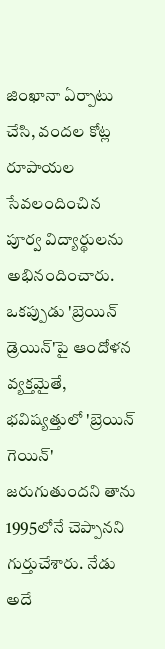జింఖానా ఏర్పాటు చేసి, వందల కోట్ల రూపాయల సేవలందించిన పూర్వ విద్యార్థులను అభినందించారు. ఒకప్పుడు 'బ్రెయిన్ డ్రెయిన్'పై ఆందోళన వ్యక్తమైతే, భవిష్యత్తులో 'బ్రెయిన్ గెయిన్' జరుగుతుందని తాను 1995లోనే చెప్పానని గుర్తుచేశారు. నేడు అదే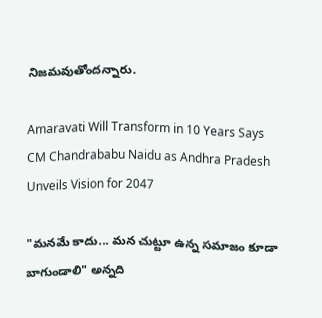నిజమవుతోందన్నారు.

Amaravati Will Transform in 10 Years Says CM Chandrababu Naidu as Andhra Pradesh Unveils Vision for 2047

"మనమే కాదు... మన చుట్టూ ఉన్న సమాజం కూడా బాగుండాలి" అన్నది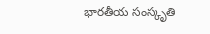భారతీయ సంస్కృతి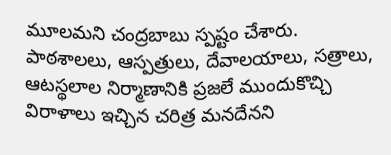మూలమని చంద్రబాబు స్పష్టం చేశారు. పాఠశాలలు, ఆస్పత్రులు, దేవాలయాలు, సత్రాలు, ఆటస్థలాల నిర్మాణానికి ప్రజలే ముందుకొచ్చి విరాళాలు ఇచ్చిన చరిత్ర మనదేనని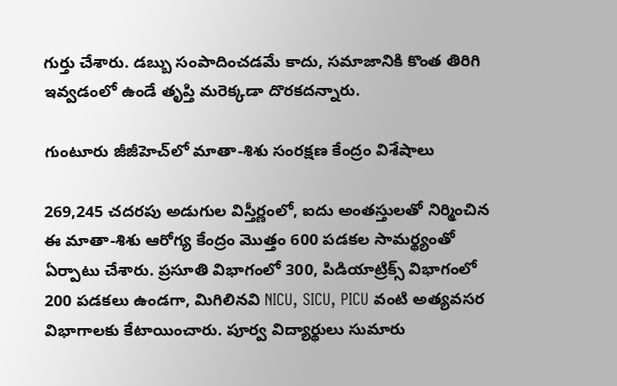గుర్తు చేశారు. డబ్బు సంపాదించడమే కాదు, సమాజానికి కొంత తిరిగి ఇవ్వడంలో ఉండే తృప్తి మరెక్కడా దొరకదన్నారు.

గుంటూరు జీజీహెచ్‌లో మాతా-శిశు సంరక్షణ కేంద్రం విశేషాలు

269,245 చదరపు అడుగుల విస్తీర్ణంలో, ఐదు అంతస్తులతో నిర్మించిన ఈ మాతా-శిశు ఆరోగ్య కేంద్రం మొత్తం 600 పడకల సామర్థ్యంతో ఏర్పాటు చేశారు. ప్రసూతి విభాగంలో 300, పిడియాట్రిక్స్ విభాగంలో 200 పడకలు ఉండగా, మిగిలినవి NICU, SICU, PICU వంటి అత్యవసర విభాగాలకు కేటాయించారు. పూర్వ విద్యార్థులు సుమారు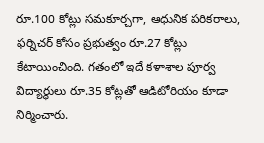రూ.100 కోట్లు సమకూర్చగా, ఆధునిక పరికరాలు, ఫర్నిచర్ కోసం ప్రభుత్వం రూ.27 కోట్లు కేటాయించింది. గతంలో ఇదే కళాశాల పూర్వ విద్యార్థులు రూ.35 కోట్లతో ఆడిటోరియం కూడా నిర్మించారు.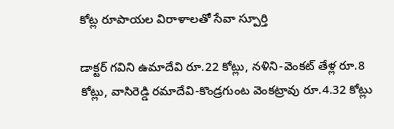కోట్ల రూపాయల విరాళాలతో సేవా స్పూర్తి

డాక్టర్ గవిని ఉమాదేవి రూ.22 కోట్లు, నళిని-వెంకట్ తేళ్ల రూ.8 కోట్లు, వాసిరెడ్డి రమాదేవి-కొండ్రగుంట వెంకట్రావు రూ.4.32 కోట్లు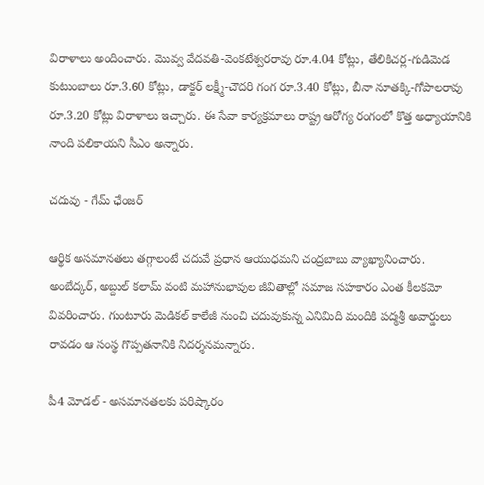విరాళాలు అందించారు. మొవ్వ వేదవతి-వెంకటేశ్వరరావు రూ.4.04 కోట్లు, తేలికిచర్ల-గుడిమెడ కుటుంబాలు రూ.3.60 కోట్లు, డాక్టర్ లక్ష్మీ-చౌదరి గంగ రూ.3.40 కోట్లు, బీనా నూతక్కి-గోపాలరావు రూ.3.20 కోట్లు విరాళాలు ఇచ్చారు. ఈ సేవా కార్యక్రమాలు రాష్ట్ర ఆరోగ్య రంగంలో కొత్త అధ్యాయానికి నాంది పలికాయని సీఎం అన్నారు.

చదువు - గేమ్ ఛేంజర్

ఆర్థిక అసమానతలు తగ్గాలంటే చదువే ప్రధాన ఆయుధమని చంద్రబాబు వ్యాఖ్యానించారు. అంబేద్కర్‌, అబ్దుల్‌ కలామ్‌ వంటి మహానుభావుల జీవితాల్లో సమాజ సహకారం ఎంత కీలకమో వివరించారు. గుంటూరు మెడికల్‌ కాలేజీ నుంచి చదువుకున్న ఎనిమిది మందికి పద్మశ్రీ అవార్డులు రావడం ఆ సంస్థ గొప్పతనానికి నిదర్శనమన్నారు.

పీ4 మోడల్‌ - అసమానతలకు పరిష్కారం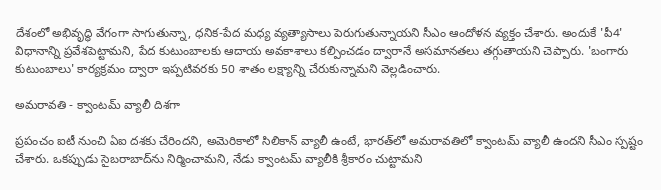దేశంలో అభివృద్ధి వేగంగా సాగుతున్నా, ధనిక-పేద మధ్య వ్యత్యాసాలు పెరుగుతున్నాయని సీఎం ఆందోళన వ్యక్తం చేశారు. అందుకే 'పీ4' విధానాన్ని ప్రవేశపెట్టామని, పేద కుటుంబాలకు ఆదాయ అవకాశాలు కల్పించడం ద్వారానే అసమానతలు తగ్గుతాయని చెప్పారు. 'బంగారు కుటుంబాలు' కార్యక్రమం ద్వారా ఇప్పటివరకు 50 శాతం లక్ష్యాన్ని చేరుకున్నామని వెల్లడించారు.

అమరావతి - క్వాంటమ్ వ్యాలీ దిశగా

ప్రపంచం ఐటీ నుంచి ఏఐ దశకు చేరిందని, అమెరికాలో సిలికాన్ వ్యాలీ ఉంటే, భారత్‌లో అమరావతిలో క్వాంటమ్ వ్యాలీ ఉందని సీఎం స్పష్టం చేశారు. ఒకప్పుడు సైబరాబాద్‌ను నిర్మించామని, నేడు క్వాంటమ్ వ్యాలీకి శ్రీకారం చుట్టామని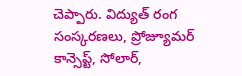చెప్పారు. విద్యుత్ రంగ సంస్కరణలు, ప్రోజ్యూమర్ కాన్సెప్ట్‌, సోలార్‌,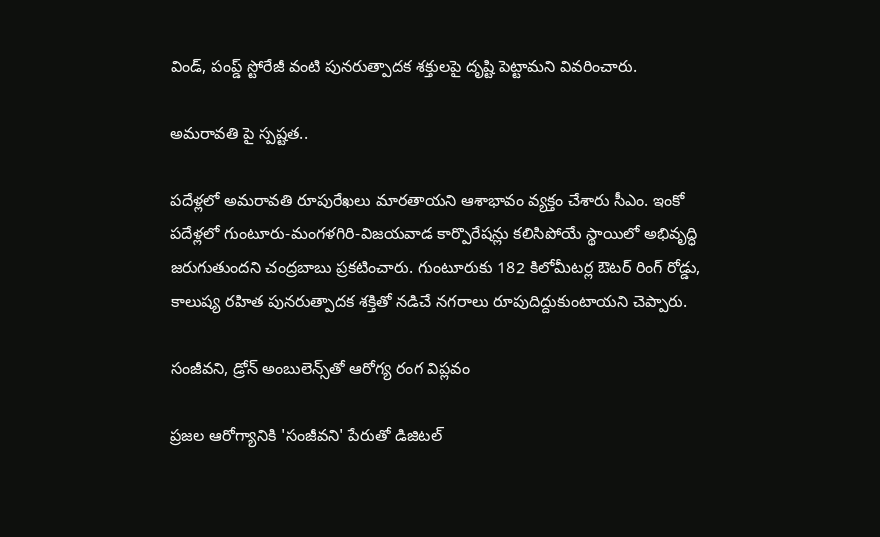విండ్‌, పంప్డ్‌ స్టోరేజీ వంటి పునరుత్పాదక శక్తులపై దృష్టి పెట్టామని వివరించారు.

అమరావతి పై స్పష్టత..

పదేళ్లలో అమరావతి రూపురేఖలు మారతాయని ఆశాభావం వ్యక్తం చేశారు సీఎం. ఇంకో పదేళ్లలో గుంటూరు-మంగళగిరి-విజయవాడ కార్పొరేషన్లు కలిసిపోయే స్థాయిలో అభివృద్ధి జరుగుతుందని చంద్రబాబు ప్రకటించారు. గుంటూరుకు 182 కిలోమీటర్ల ఔటర్‌ రింగ్‌ రోడ్డు, కాలుష్య రహిత పునరుత్పాదక శక్తితో నడిచే నగరాలు రూపుదిద్దుకుంటాయని చెప్పారు.

సంజీవని, డ్రోన్ అంబులెన్స్‌తో ఆరోగ్య రంగ విప్లవం

ప్రజల ఆరోగ్యానికి 'సంజీవని' పేరుతో డిజిటల్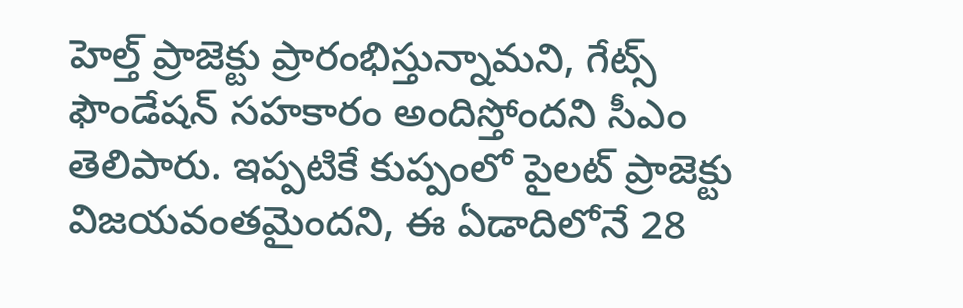హెల్త్ ప్రాజెక్టు ప్రారంభిస్తున్నామని, గేట్స్ ఫౌండేషన్ సహకారం అందిస్తోందని సీఎం తెలిపారు. ఇప్పటికే కుప్పంలో పైలట్ ప్రాజెక్టు విజయవంతమైందని, ఈ ఏడాదిలోనే 28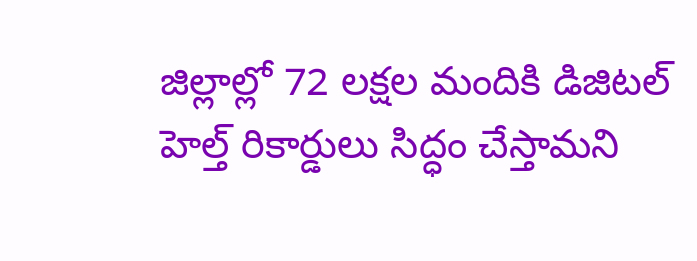జిల్లాల్లో 72 లక్షల మందికి డిజిటల్ హెల్త్ రికార్డులు సిద్ధం చేస్తామని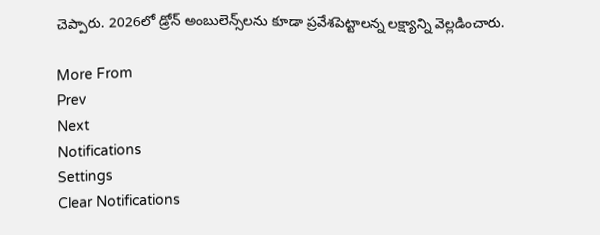చెప్పారు. 2026లో డ్రోన్ అంబులెన్స్‌లను కూడా ప్రవేశపెట్టాలన్న లక్ష్యాన్ని వెల్లడించారు.

More From
Prev
Next
Notifications
Settings
Clear Notifications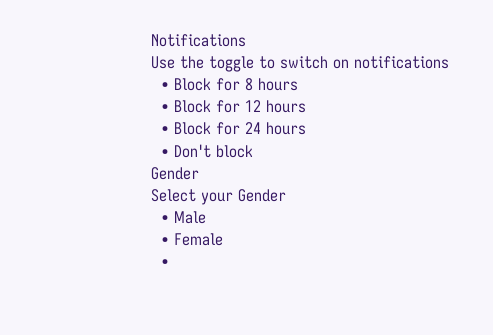Notifications
Use the toggle to switch on notifications
  • Block for 8 hours
  • Block for 12 hours
  • Block for 24 hours
  • Don't block
Gender
Select your Gender
  • Male
  • Female
  •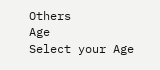Others
Age
Select your Age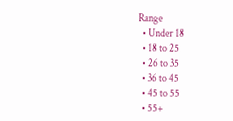Range
  • Under 18
  • 18 to 25
  • 26 to 35
  • 36 to 45
  • 45 to 55
  • 55+